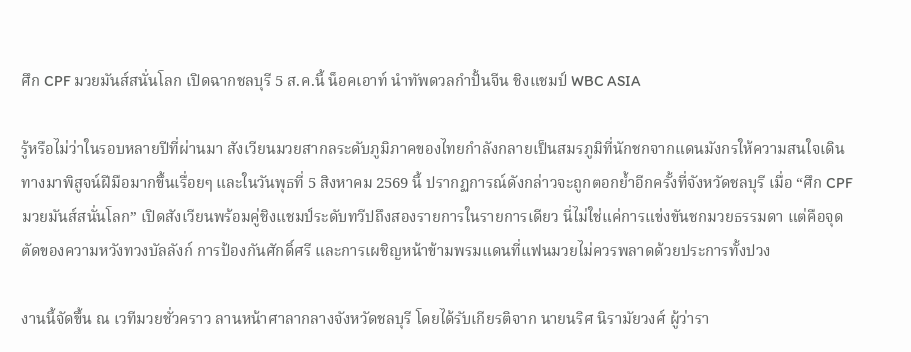ศึก CPF มวยมันส์สนั่นโลก เปิดฉากชลบุรี 5 ส.ค.นี้ น็อคเอาท์ นำทัพดวลกำปั้นจีน ชิงแชมป์ WBC ASIA

รู้หรือไม่ว่าในรอบหลายปีที่ผ่านมา สังเวียนมวยสากลระดับภูมิภาคของไทยกำลังกลายเป็นสมรภูมิที่นักชกจากแดนมังกรให้ความสนใจเดินทางมาพิสูจน์ฝีมือมากขึ้นเรื่อยๆ และในวันพุธที่ 5 สิงหาคม 2569 นี้ ปรากฏการณ์ดังกล่าวจะถูกตอกย้ำอีกครั้งที่จังหวัดชลบุรี เมื่อ “ศึก CPF มวยมันส์สนั่นโลก” เปิดสังเวียนพร้อมคู่ชิงแชมป์ระดับทวีปถึงสองรายการในรายการเดียว นี่ไม่ใช่แค่การแข่งขันชกมวยธรรมดา แต่คือจุดตัดของความหวังทวงบัลลังก์ การป้องกันศักดิ์ศรี และการเผชิญหน้าข้ามพรมแดนที่แฟนมวยไม่ควรพลาดด้วยประการทั้งปวง

งานนี้จัดขึ้น ณ เวทีมวยชั่วคราว ลานหน้าศาลากลางจังหวัดชลบุรี โดยได้รับเกียรติจาก นายนริศ นิรามัยวงศ์ ผู้ว่ารา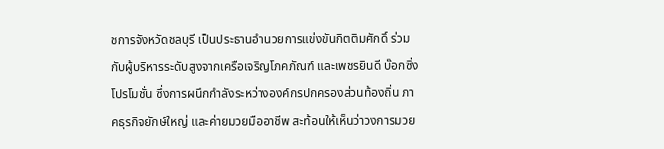ชการจังหวัดชลบุรี เป็นประธานอำนวยการแข่งขันกิตติมศักดิ์ ร่วมกับผู้บริหารระดับสูงจากเครือเจริญโภคภัณฑ์ และเพชรยินดี บ๊อกซิ่ง โปรโมชั่น ซึ่งการผนึกกำลังระหว่างองค์กรปกครองส่วนท้องถิ่น ภาคธุรกิจยักษ์ใหญ่ และค่ายมวยมืออาชีพ สะท้อนให้เห็นว่าวงการมวย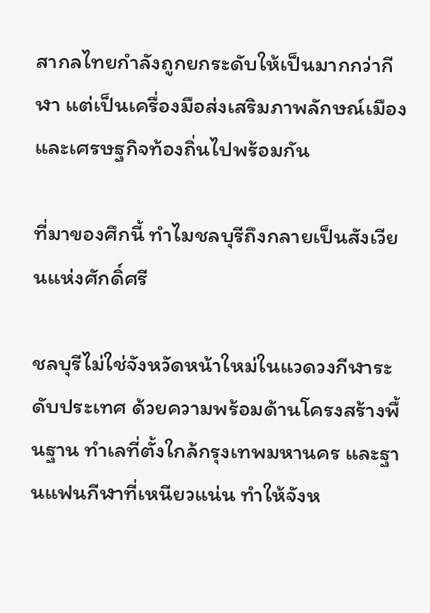สากลไทยกำลังถูกยกระดับให้เป็นมากกว่ากีฬา แต่เป็นเครื่องมือส่งเสริมภาพลักษณ์เมืองและเศรษฐกิจท้องถิ่นไปพร้อมกัน

ที่มาของศึกนี้ ทำไมชลบุรีถึงกลายเป็นสังเวียนแห่งศักดิ์ศรี

ชลบุรีไม่ใช่จังหวัดหน้าใหม่ในแวดวงกีฬาระดับประเทศ ด้วยความพร้อมด้านโครงสร้างพื้นฐาน ทำเลที่ตั้งใกล้กรุงเทพมหานคร และฐานแฟนกีฬาที่เหนียวแน่น ทำให้จังห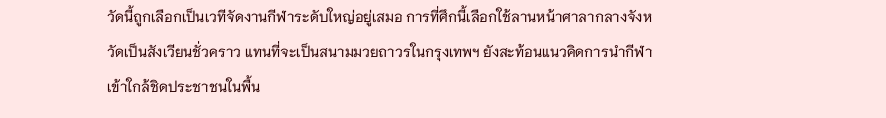วัดนี้ถูกเลือกเป็นเวทีจัดงานกีฬาระดับใหญ่อยู่เสมอ การที่ศึกนี้เลือกใช้ลานหน้าศาลากลางจังหวัดเป็นสังเวียนชั่วคราว แทนที่จะเป็นสนามมวยถาวรในกรุงเทพฯ ยังสะท้อนแนวคิดการนำกีฬาเข้าใกล้ชิดประชาชนในพื้น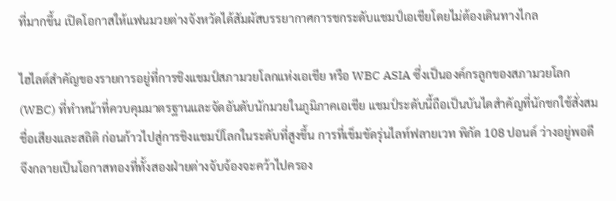ที่มากขึ้น เปิดโอกาสให้แฟนมวยต่างจังหวัดได้สัมผัสบรรยากาศการชกระดับแชมป์เอเชียโดยไม่ต้องเดินทางไกล

ไฮไลต์สำคัญของรายการอยู่ที่การชิงแชมป์สภามวยโลกแห่งเอเชีย หรือ WBC ASIA ซึ่งเป็นองค์กรลูกของสภามวยโลก (WBC) ที่ทำหน้าที่ควบคุมมาตรฐานและจัดอันดับนักมวยในภูมิภาคเอเชีย แชมป์ระดับนี้ถือเป็นบันไดสำคัญที่นักชกใช้สั่งสมชื่อเสียงและสถิติ ก่อนก้าวไปสู่การชิงแชมป์โลกในระดับที่สูงขึ้น การที่เข็มขัดรุ่นไลท์ฟลายเวท พิกัด 108 ปอนด์ ว่างอยู่พอดี จึงกลายเป็นโอกาสทองที่ทั้งสองฝ่ายต่างจับจ้องจะคว้าไปครอง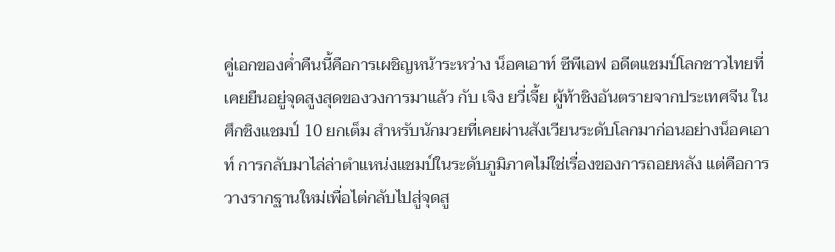คู่เอกของค่ำคืนนี้คือการเผชิญหน้าระหว่าง น็อคเอาท์ ซีพีเอฟ อดีตแชมป์โลกชาวไทยที่เคยยืนอยู่จุดสูงสุดของวงการมาแล้ว กับ เจิง ยวี่เจี้ย ผู้ท้าชิงอันตรายจากประเทศจีน ในศึกชิงแชมป์ 10 ยกเต็ม สำหรับนักมวยที่เคยผ่านสังเวียนระดับโลกมาก่อนอย่างน็อคเอาท์ การกลับมาไล่ล่าตำแหน่งแชมป์ในระดับภูมิภาคไม่ใช่เรื่องของการถอยหลัง แต่คือการวางรากฐานใหม่เพื่อไต่กลับไปสู่จุดสู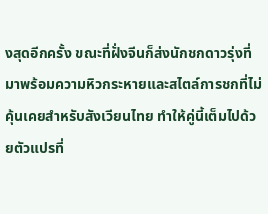งสุดอีกครั้ง ขณะที่ฝั่งจีนก็ส่งนักชกดาวรุ่งที่มาพร้อมความหิวกระหายและสไตล์การชกที่ไม่คุ้นเคยสำหรับสังเวียนไทย ทำให้คู่นี้เต็มไปด้วยตัวแปรที่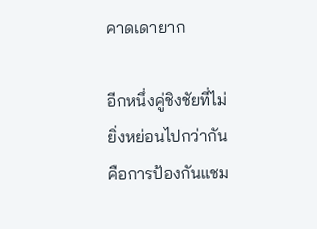คาดเดายาก

อีกหนึ่งคู่ชิงชัยที่ไม่ยิ่งหย่อนไปกว่ากันคือการป้องกันแชม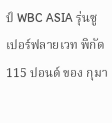ป์ WBC ASIA รุ่นซูเปอร์ฟลายเวท พิกัด 115 ปอนด์ ของ กุมา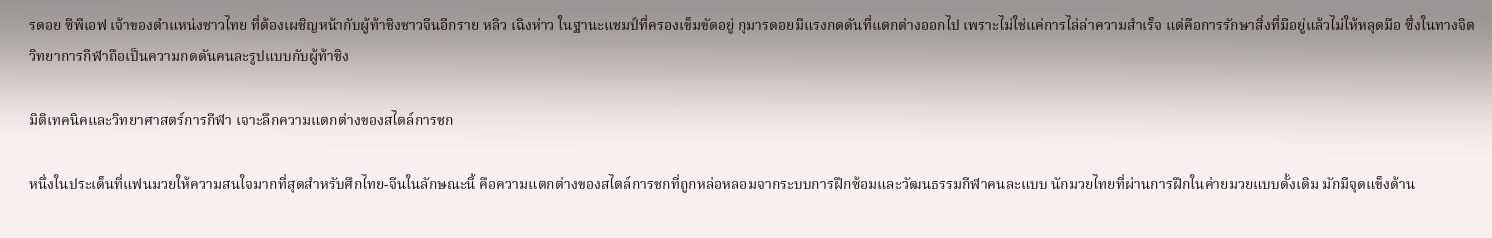รดอย ซีพีเอฟ เจ้าของตำแหน่งชาวไทย ที่ต้องเผชิญหน้ากับผู้ท้าชิงชาวจีนอีกราย หลิว เฉิงห่าว ในฐานะแชมป์ที่ครองเข็มขัดอยู่ กุมารดอยมีแรงกดดันที่แตกต่างออกไป เพราะไม่ใช่แค่การไล่ล่าความสำเร็จ แต่คือการรักษาสิ่งที่มีอยู่แล้วไม่ให้หลุดมือ ซึ่งในทางจิตวิทยาการกีฬาถือเป็นความกดดันคนละรูปแบบกับผู้ท้าชิง

มิติเทคนิคและวิทยาศาสตร์การกีฬา เจาะลึกความแตกต่างของสไตล์การชก

หนึ่งในประเด็นที่แฟนมวยให้ความสนใจมากที่สุดสำหรับศึกไทย-จีนในลักษณะนี้ คือความแตกต่างของสไตล์การชกที่ถูกหล่อหลอมจากระบบการฝึกซ้อมและวัฒนธรรมกีฬาคนละแบบ นักมวยไทยที่ผ่านการฝึกในค่ายมวยแบบดั้งเดิม มักมีจุดแข็งด้าน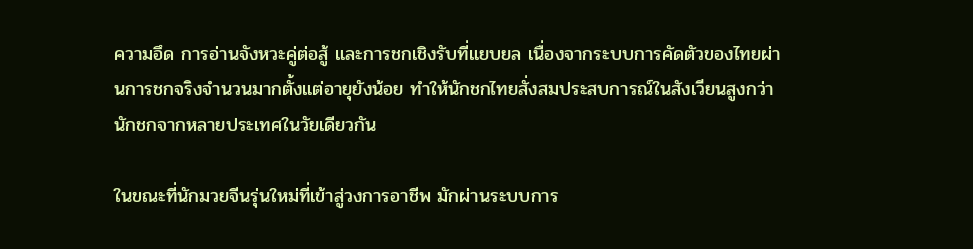ความอึด การอ่านจังหวะคู่ต่อสู้ และการชกเชิงรับที่แยบยล เนื่องจากระบบการคัดตัวของไทยผ่านการชกจริงจำนวนมากตั้งแต่อายุยังน้อย ทำให้นักชกไทยสั่งสมประสบการณ์ในสังเวียนสูงกว่านักชกจากหลายประเทศในวัยเดียวกัน

ในขณะที่นักมวยจีนรุ่นใหม่ที่เข้าสู่วงการอาชีพ มักผ่านระบบการ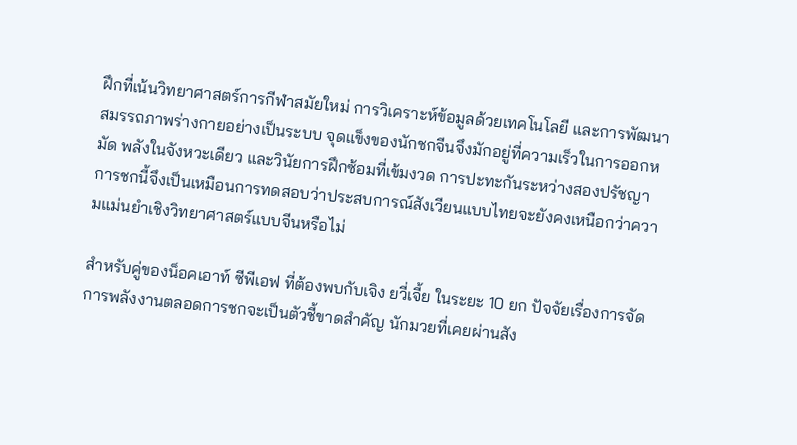ฝึกที่เน้นวิทยาศาสตร์การกีฬาสมัยใหม่ การวิเคราะห์ข้อมูลด้วยเทคโนโลยี และการพัฒนาสมรรถภาพร่างกายอย่างเป็นระบบ จุดแข็งของนักชกจีนจึงมักอยู่ที่ความเร็วในการออกหมัด พลังในจังหวะเดียว และวินัยการฝึกซ้อมที่เข้มงวด การปะทะกันระหว่างสองปรัชญาการชกนี้จึงเป็นเหมือนการทดสอบว่าประสบการณ์สังเวียนแบบไทยจะยังคงเหนือกว่าความแม่นยำเชิงวิทยาศาสตร์แบบจีนหรือไม่

สำหรับคู่ของน็อคเอาท์ ซีพีเอฟ ที่ต้องพบกับเจิง ยวี่เจี้ย ในระยะ 10 ยก ปัจจัยเรื่องการจัดการพลังงานตลอดการชกจะเป็นตัวชี้ขาดสำคัญ นักมวยที่เคยผ่านสัง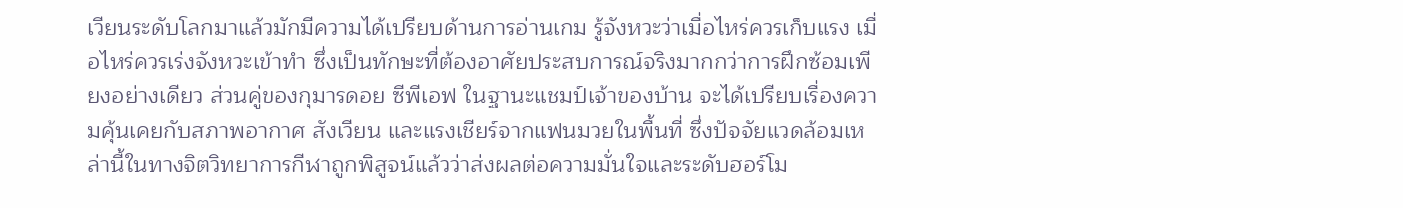เวียนระดับโลกมาแล้วมักมีความได้เปรียบด้านการอ่านเกม รู้จังหวะว่าเมื่อไหร่ควรเก็บแรง เมื่อไหร่ควรเร่งจังหวะเข้าทำ ซึ่งเป็นทักษะที่ต้องอาศัยประสบการณ์จริงมากกว่าการฝึกซ้อมเพียงอย่างเดียว ส่วนคู่ของกุมารดอย ซีพีเอฟ ในฐานะแชมป์เจ้าของบ้าน จะได้เปรียบเรื่องความคุ้นเคยกับสภาพอากาศ สังเวียน และแรงเชียร์จากแฟนมวยในพื้นที่ ซึ่งปัจจัยแวดล้อมเหล่านี้ในทางจิตวิทยาการกีฬาถูกพิสูจน์แล้วว่าส่งผลต่อความมั่นใจและระดับฮอร์โม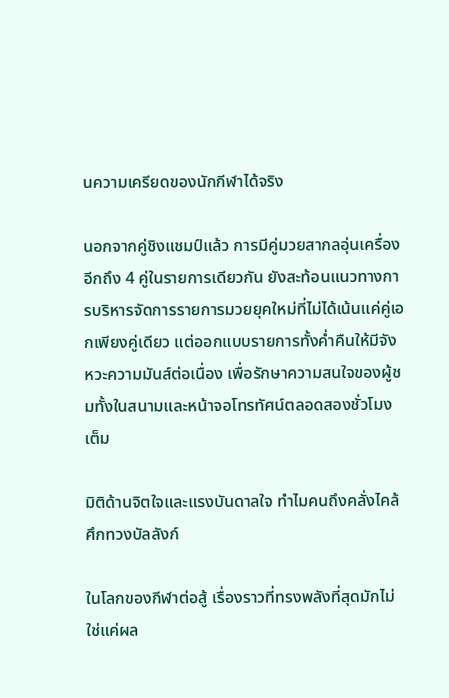นความเครียดของนักกีฬาได้จริง

นอกจากคู่ชิงแชมป์แล้ว การมีคู่มวยสากลอุ่นเครื่องอีกถึง 4 คู่ในรายการเดียวกัน ยังสะท้อนแนวทางการบริหารจัดการรายการมวยยุคใหม่ที่ไม่ได้เน้นแค่คู่เอกเพียงคู่เดียว แต่ออกแบบรายการทั้งค่ำคืนให้มีจังหวะความมันส์ต่อเนื่อง เพื่อรักษาความสนใจของผู้ชมทั้งในสนามและหน้าจอโทรทัศน์ตลอดสองชั่วโมงเต็ม

มิติด้านจิตใจและแรงบันดาลใจ ทำไมคนถึงคลั่งไคล้ศึกทวงบัลลังก์

ในโลกของกีฬาต่อสู้ เรื่องราวที่ทรงพลังที่สุดมักไม่ใช่แค่ผล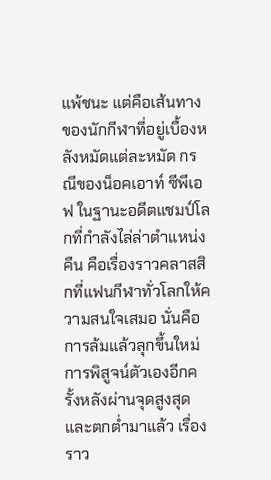แพ้ชนะ แต่คือเส้นทางของนักกีฬาที่อยู่เบื้องหลังหมัดแต่ละหมัด กรณีของน็อคเอาท์ ซีพีเอฟ ในฐานะอดีตแชมป์โลกที่กำลังไล่ล่าตำแหน่งคืน คือเรื่องราวคลาสสิกที่แฟนกีฬาทั่วโลกให้ความสนใจเสมอ นั่นคือการล้มแล้วลุกขึ้นใหม่ การพิสูจน์ตัวเองอีกครั้งหลังผ่านจุดสูงสุดและตกต่ำมาแล้ว เรื่องราว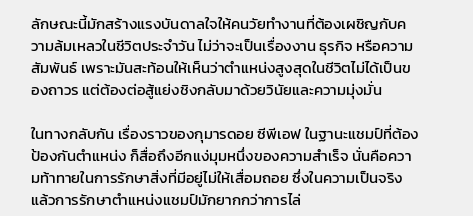ลักษณะนี้มักสร้างแรงบันดาลใจให้คนวัยทำงานที่ต้องเผชิญกับความล้มเหลวในชีวิตประจำวัน ไม่ว่าจะเป็นเรื่องงาน ธุรกิจ หรือความสัมพันธ์ เพราะมันสะท้อนให้เห็นว่าตำแหน่งสูงสุดในชีวิตไม่ได้เป็นของถาวร แต่ต้องต่อสู้แย่งชิงกลับมาด้วยวินัยและความมุ่งมั่น

ในทางกลับกัน เรื่องราวของกุมารดอย ซีพีเอฟ ในฐานะแชมป์ที่ต้องป้องกันตำแหน่ง ก็สื่อถึงอีกแง่มุมหนึ่งของความสำเร็จ นั่นคือความท้าทายในการรักษาสิ่งที่มีอยู่ไม่ให้เสื่อมถอย ซึ่งในความเป็นจริงแล้วการรักษาตำแหน่งแชมป์มักยากกว่าการไล่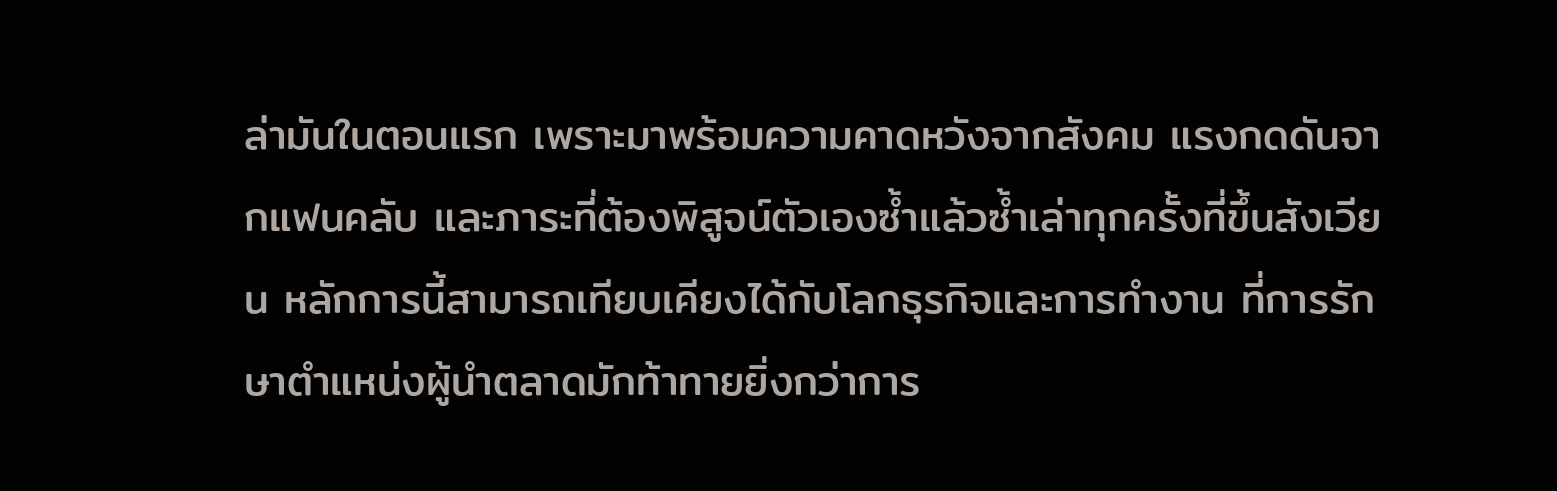ล่ามันในตอนแรก เพราะมาพร้อมความคาดหวังจากสังคม แรงกดดันจากแฟนคลับ และภาระที่ต้องพิสูจน์ตัวเองซ้ำแล้วซ้ำเล่าทุกครั้งที่ขึ้นสังเวียน หลักการนี้สามารถเทียบเคียงได้กับโลกธุรกิจและการทำงาน ที่การรักษาตำแหน่งผู้นำตลาดมักท้าทายยิ่งกว่าการ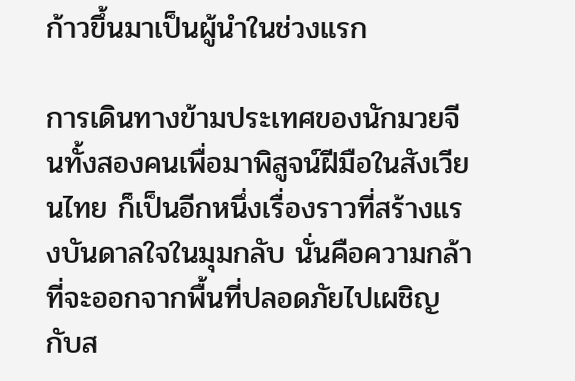ก้าวขึ้นมาเป็นผู้นำในช่วงแรก

การเดินทางข้ามประเทศของนักมวยจีนทั้งสองคนเพื่อมาพิสูจน์ฝีมือในสังเวียนไทย ก็เป็นอีกหนึ่งเรื่องราวที่สร้างแรงบันดาลใจในมุมกลับ นั่นคือความกล้าที่จะออกจากพื้นที่ปลอดภัยไปเผชิญกับส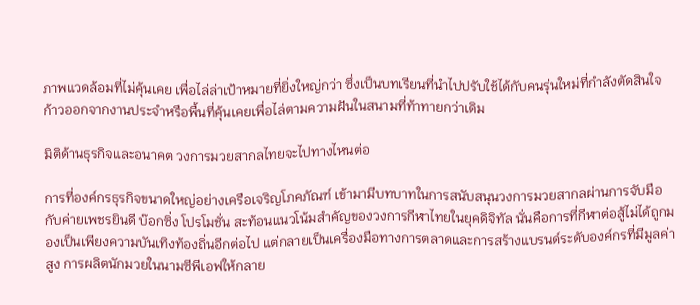ภาพแวดล้อมที่ไม่คุ้นเคย เพื่อไล่ล่าเป้าหมายที่ยิ่งใหญ่กว่า ซึ่งเป็นบทเรียนที่นำไปปรับใช้ได้กับคนรุ่นใหม่ที่กำลังตัดสินใจก้าวออกจากงานประจำหรือพื้นที่คุ้นเคยเพื่อไล่ตามความฝันในสนามที่ท้าทายกว่าเดิม

มิติด้านธุรกิจและอนาคต วงการมวยสากลไทยจะไปทางไหนต่อ

การที่องค์กรธุรกิจขนาดใหญ่อย่างเครือเจริญโภคภัณฑ์ เข้ามามีบทบาทในการสนับสนุนวงการมวยสากลผ่านการจับมือกับค่ายเพชรยินดี บ๊อกซิ่ง โปรโมชั่น สะท้อนแนวโน้มสำคัญของวงการกีฬาไทยในยุคดิจิทัล นั่นคือการที่กีฬาต่อสู้ไม่ได้ถูกมองเป็นเพียงความบันเทิงท้องถิ่นอีกต่อไป แต่กลายเป็นเครื่องมือทางการตลาดและการสร้างแบรนด์ระดับองค์กรที่มีมูลค่าสูง การผลิตนักมวยในนามซีพีเอฟให้กลาย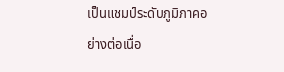เป็นแชมป์ระดับภูมิภาคอย่างต่อเนื่อ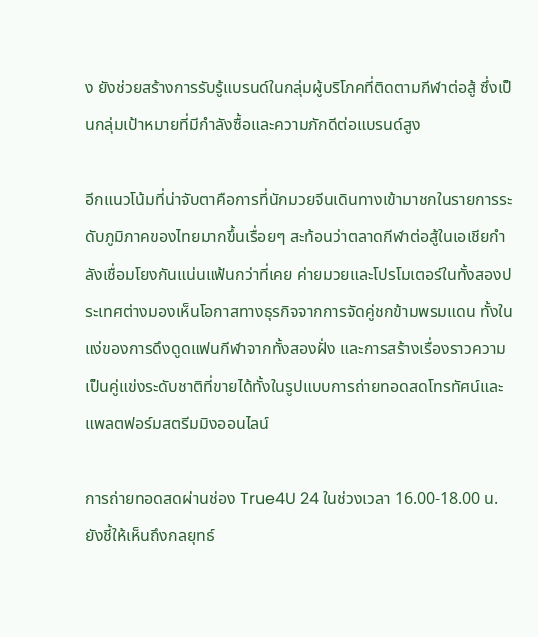ง ยังช่วยสร้างการรับรู้แบรนด์ในกลุ่มผู้บริโภคที่ติดตามกีฬาต่อสู้ ซึ่งเป็นกลุ่มเป้าหมายที่มีกำลังซื้อและความภักดีต่อแบรนด์สูง

อีกแนวโน้มที่น่าจับตาคือการที่นักมวยจีนเดินทางเข้ามาชกในรายการระดับภูมิภาคของไทยมากขึ้นเรื่อยๆ สะท้อนว่าตลาดกีฬาต่อสู้ในเอเชียกำลังเชื่อมโยงกันแน่นแฟ้นกว่าที่เคย ค่ายมวยและโปรโมเตอร์ในทั้งสองประเทศต่างมองเห็นโอกาสทางธุรกิจจากการจัดคู่ชกข้ามพรมแดน ทั้งในแง่ของการดึงดูดแฟนกีฬาจากทั้งสองฝั่ง และการสร้างเรื่องราวความเป็นคู่แข่งระดับชาติที่ขายได้ทั้งในรูปแบบการถ่ายทอดสดโทรทัศน์และแพลตฟอร์มสตรีมมิงออนไลน์

การถ่ายทอดสดผ่านช่อง True4U 24 ในช่วงเวลา 16.00-18.00 น. ยังชี้ให้เห็นถึงกลยุทธ์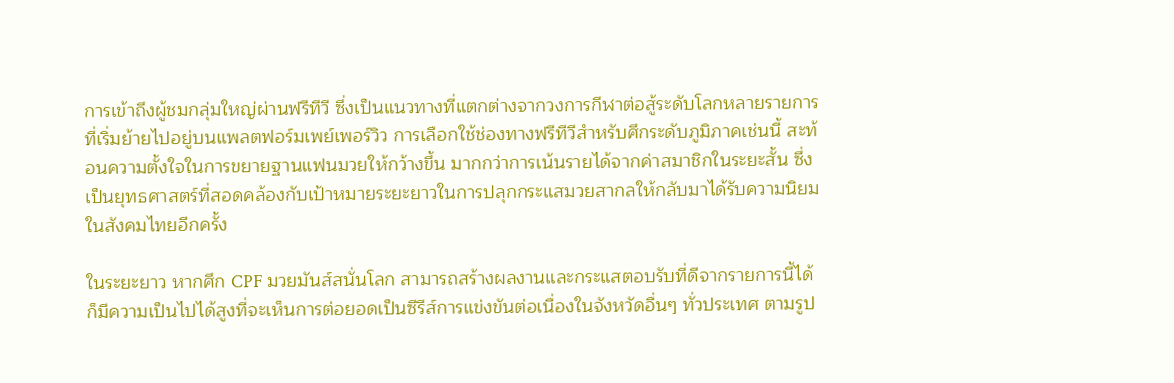การเข้าถึงผู้ชมกลุ่มใหญ่ผ่านฟรีทีวี ซึ่งเป็นแนวทางที่แตกต่างจากวงการกีฬาต่อสู้ระดับโลกหลายรายการที่เริ่มย้ายไปอยู่บนแพลตฟอร์มเพย์เพอร์วิว การเลือกใช้ช่องทางฟรีทีวีสำหรับศึกระดับภูมิภาคเช่นนี้ สะท้อนความตั้งใจในการขยายฐานแฟนมวยให้กว้างขึ้น มากกว่าการเน้นรายได้จากค่าสมาชิกในระยะสั้น ซึ่งเป็นยุทธศาสตร์ที่สอดคล้องกับเป้าหมายระยะยาวในการปลุกกระแสมวยสากลให้กลับมาได้รับความนิยมในสังคมไทยอีกครั้ง

ในระยะยาว หากศึก CPF มวยมันส์สนั่นโลก สามารถสร้างผลงานและกระแสตอบรับที่ดีจากรายการนี้ได้ ก็มีความเป็นไปได้สูงที่จะเห็นการต่อยอดเป็นซีรีส์การแข่งขันต่อเนื่องในจังหวัดอื่นๆ ทั่วประเทศ ตามรูป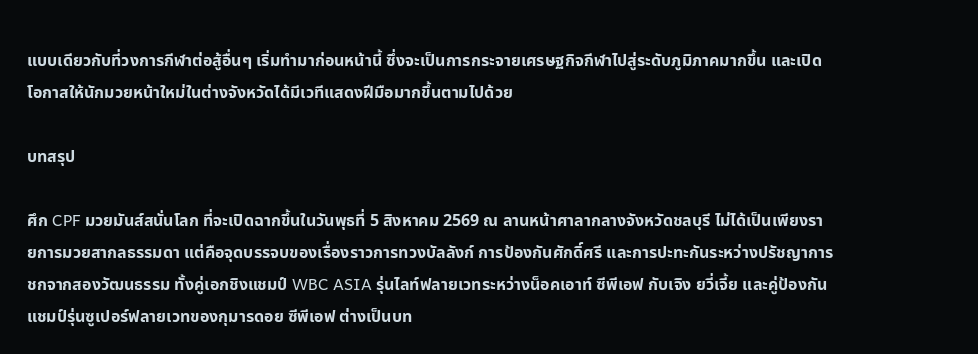แบบเดียวกับที่วงการกีฬาต่อสู้อื่นๆ เริ่มทำมาก่อนหน้านี้ ซึ่งจะเป็นการกระจายเศรษฐกิจกีฬาไปสู่ระดับภูมิภาคมากขึ้น และเปิดโอกาสให้นักมวยหน้าใหม่ในต่างจังหวัดได้มีเวทีแสดงฝีมือมากขึ้นตามไปด้วย

บทสรุป

ศึก CPF มวยมันส์สนั่นโลก ที่จะเปิดฉากขึ้นในวันพุธที่ 5 สิงหาคม 2569 ณ ลานหน้าศาลากลางจังหวัดชลบุรี ไม่ได้เป็นเพียงรายการมวยสากลธรรมดา แต่คือจุดบรรจบของเรื่องราวการทวงบัลลังก์ การป้องกันศักดิ์ศรี และการปะทะกันระหว่างปรัชญาการชกจากสองวัฒนธรรม ทั้งคู่เอกชิงแชมป์ WBC ASIA รุ่นไลท์ฟลายเวทระหว่างน็อคเอาท์ ซีพีเอฟ กับเจิง ยวี่เจี้ย และคู่ป้องกันแชมป์รุ่นซูเปอร์ฟลายเวทของกุมารดอย ซีพีเอฟ ต่างเป็นบท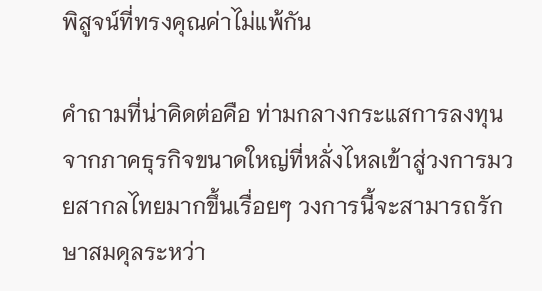พิสูจน์ที่ทรงคุณค่าไม่แพ้กัน

คำถามที่น่าคิดต่อคือ ท่ามกลางกระแสการลงทุนจากภาคธุรกิจขนาดใหญ่ที่หลั่งไหลเข้าสู่วงการมวยสากลไทยมากขึ้นเรื่อยๆ วงการนี้จะสามารถรักษาสมดุลระหว่า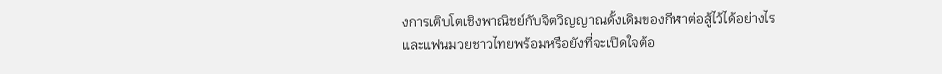งการเติบโตเชิงพาณิชย์กับจิตวิญญาณดั้งเดิมของกีฬาต่อสู้ไว้ได้อย่างไร และแฟนมวยชาวไทยพร้อมหรือยังที่จะเปิดใจต้อ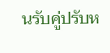นรับคู่ปรับห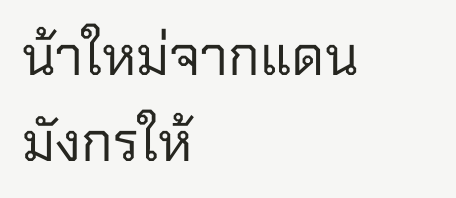น้าใหม่จากแดนมังกรให้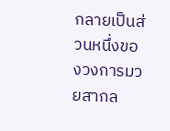กลายเป็นส่วนหนึ่งของวงการมวยสากล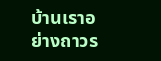บ้านเราอย่างถาวร